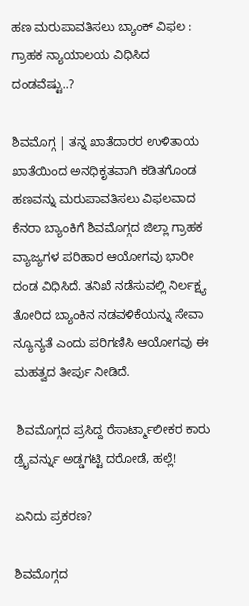ಹಣ ಮರುಪಾವತಿಸಲು ಬ್ಯಾಂಕ್ ವಿಫಲ : ಗ್ರಾಹಕ ನ್ಯಾಯಾಲಯ ವಿಧಿಸಿದ ದಂಡವೆಷ್ಟು..?

ಶಿವಮೊಗ್ಗ | ತನ್ನ ಖಾತೆದಾರರ ಉಳಿತಾಯ ಖಾತೆಯಿಂದ ಅನಧಿಕೃತವಾಗಿ ಕಡಿತಗೊಂಡ ಹಣವನ್ನು ಮರುಪಾವತಿಸಲು ವಿಫಲವಾದ ಕೆನರಾ ಬ್ಯಾಂಕಿಗೆ ಶಿವಮೊಗ್ಗದ ಜಿಲ್ಲಾ ಗ್ರಾಹಕ ವ್ಯಾಜ್ಯಗಳ ಪರಿಹಾರ ಆಯೋಗವು ಭಾರೀ ದಂಡ ವಿಧಿಸಿದೆ. ತನಿಖೆ ನಡೆಸುವಲ್ಲಿ ನಿರ್ಲಕ್ಷ್ಯ ತೋರಿದ ಬ್ಯಾಂಕಿನ ನಡವಳಿಕೆಯನ್ನು ಸೇವಾ ನ್ಯೂನ್ಯತೆ ಎಂದು ಪರಿಗಣಿಸಿ ಆಯೋಗವು ಈ ಮಹತ್ವದ ತೀರ್ಪು ನೀಡಿದೆ.

 ಶಿವಮೊಗ್ಗದ ಪ್ರಸಿದ್ದ ರೆಸಾರ್ಟ್ಮಾಲೀಕರ ಕಾರು ಡ್ರೈವರ್ನ್ನು ಅಡ್ಡಗಟ್ಟಿ ದರೋಡೆ, ಹಲ್ಲೆ!

ಏನಿದು ಪ್ರಕರಣ?

ಶಿವಮೊಗ್ಗದ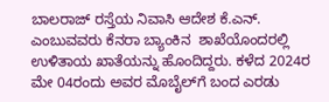ಬಾಲರಾಜ್ ರಸ್ತೆಯ ನಿವಾಸಿ ಆದೇಶ ಕೆ.ಎನ್. ಎಂಬುವವರು ಕೆನರಾ ಬ್ಯಾಂಕಿನ  ಶಾಖೆಯೊಂದರಲ್ಲಿ ಉಳಿತಾಯ ಖಾತೆಯನ್ನು ಹೊಂದಿದ್ದರು. ಕಳೆದ 2024ರ ಮೇ 04ರಂದು ಅವರ ಮೊಬೈಲ್‌ಗೆ ಬಂದ ಎರಡು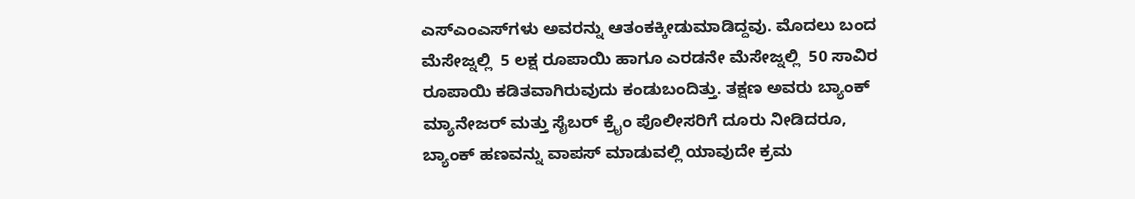ಎಸ್‌ಎಂಎಸ್‌ಗಳು ಅವರನ್ನು ಆತಂಕಕ್ಕೀಡುಮಾಡಿದ್ದವು. ಮೊದಲು ಬಂದ ಮೆಸೇಜ್ನಲ್ಲಿ  5 ಲಕ್ಷ ರೂಪಾಯಿ ಹಾಗೂ ಎರಡನೇ ಮೆಸೇಜ್ನಲ್ಲಿ  50 ಸಾವಿರ ರೂಪಾಯಿ ಕಡಿತವಾಗಿರುವುದು ಕಂಡುಬಂದಿತ್ತು. ತಕ್ಷಣ ಅವರು ಬ್ಯಾಂಕ್ ಮ್ಯಾನೇಜರ್ ಮತ್ತು ಸೈಬರ್ ಕ್ರೈಂ ಪೊಲೀಸರಿಗೆ ದೂರು ನೀಡಿದರೂ, ಬ್ಯಾಂಕ್ ಹಣವನ್ನು ವಾಪಸ್ ಮಾಡುವಲ್ಲಿ ಯಾವುದೇ ಕ್ರಮ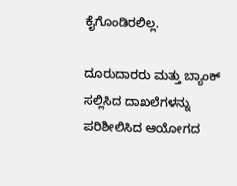ಕೈಗೊಂಡಿರಲಿಲ್ಲ.

ದೂರುದಾರರು ಮತ್ತು ಬ್ಯಾಂಕ್ ಸಲ್ಲಿಸಿದ ದಾಖಲೆಗಳನ್ನು ಪರಿಶೀಲಿಸಿದ ಆಯೋಗದ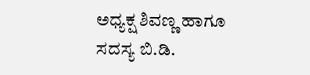ಅಧ್ಯಕ್ಷ ಶಿವಣ್ಣ ಹಾಗೂ ಸದಸ್ಯ ಬಿ.ಡಿ.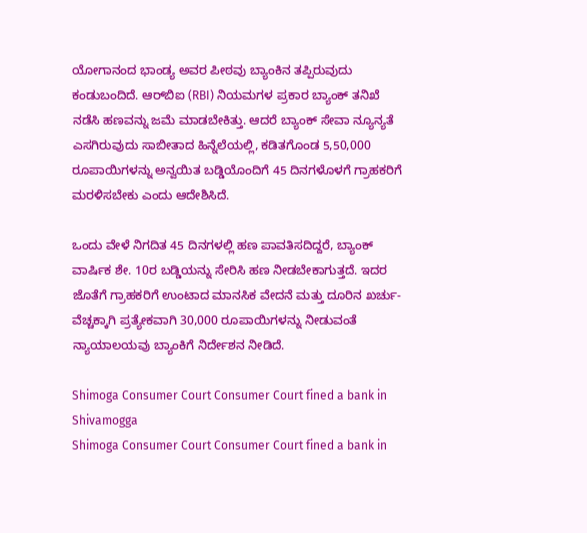ಯೋಗಾನಂದ ಭಾಂಡ್ಯ ಅವರ ಪೀಠವು ಬ್ಯಾಂಕಿನ ತಪ್ಪಿರುವುದು ಕಂಡುಬಂದಿದೆ. ಆರ್‌ಬಿಐ (RBI) ನಿಯಮಗಳ ಪ್ರಕಾರ ಬ್ಯಾಂಕ್ ತನಿಖೆ ನಡೆಸಿ ಹಣವನ್ನು ಜಮೆ ಮಾಡಬೇಕಿತ್ತು. ಆದರೆ ಬ್ಯಾಂಕ್ ಸೇವಾ ನ್ಯೂನ್ಯತೆ ಎಸಗಿರುವುದು ಸಾಬೀತಾದ ಹಿನ್ನೆಲೆಯಲ್ಲಿ, ಕಡಿತಗೊಂಡ 5,50,000 ರೂಪಾಯಿಗಳನ್ನು ಅನ್ವಯಿತ ಬಡ್ಡಿಯೊಂದಿಗೆ 45 ದಿನಗಳೊಳಗೆ ಗ್ರಾಹಕರಿಗೆ ಮರಳಿಸಬೇಕು ಎಂದು ಆದೇಶಿಸಿದೆ.

ಒಂದು ವೇಳೆ ನಿಗದಿತ 45 ದಿನಗಳಲ್ಲಿ ಹಣ ಪಾವತಿಸದಿದ್ದರೆ, ಬ್ಯಾಂಕ್ ವಾರ್ಷಿಕ ಶೇ. 10ರ ಬಡ್ಡಿಯನ್ನು ಸೇರಿಸಿ ಹಣ ನೀಡಬೇಕಾಗುತ್ತದೆ. ಇದರ ಜೊತೆಗೆ ಗ್ರಾಹಕರಿಗೆ ಉಂಟಾದ ಮಾನಸಿಕ ವೇದನೆ ಮತ್ತು ದೂರಿನ ಖರ್ಚು-ವೆಚ್ಚಕ್ಕಾಗಿ ಪ್ರತ್ಯೇಕವಾಗಿ 30,000 ರೂಪಾಯಿಗಳನ್ನು ನೀಡುವಂತೆ ನ್ಯಾಯಾಲಯವು ಬ್ಯಾಂಕಿಗೆ ನಿರ್ದೇಶನ ನೀಡಿದೆ.

Shimoga Consumer Court Consumer Court fined a bank in Shivamogga
Shimoga Consumer Court Consumer Court fined a bank in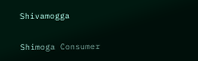Shivamogga

Shimoga Consumer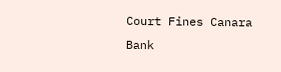Court Fines Canara Bank